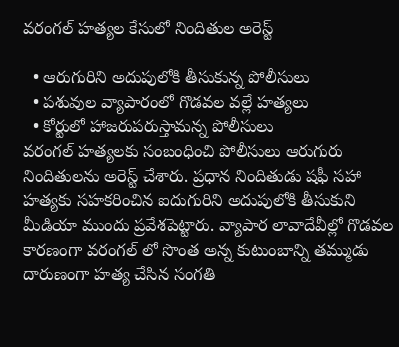వరంగల్ హత్యల కేసులో నిందితుల అరెస్ట్

  • ఆరుగురిని అదుపులోకి తీసుకున్న పోలీసులు
  • పశువుల వ్యాపారంలో గొడవల వల్లే హత్యలు
  • కోర్టులో హాజరుపరుస్తామన్న పోలీసులు
వరంగల్ హత్యలకు సంబంధించి పోలీసులు ఆరుగురు నిందితులను అరెస్ట్ చేశారు. ప్రధాన నిందితుడు షఫీ సహా హత్యకు సహకరించిన ఐదుగురిని అదుపులోకి తీసుకుని మీడియా ముందు ప్రవేశపెట్టారు. వ్యాపార లావాదేవీల్లో గొడవల కారణంగా వరంగల్ లో సొంత అన్న కుటుంబాన్ని తమ్ముడు దారుణంగా హత్య చేసిన సంగతి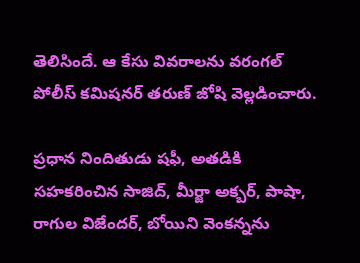తెలిసిందే. ఆ కేసు వివరాలను వరంగల్ పోలీస్ కమిషనర్ తరుణ్ జోషి వెల్లడించారు.

ప్రధాన నిందితుడు షఫీ, అతడికి సహకరించిన సాజిద్, మీర్జా అక్బర్, పాషా, రాగుల విజేందర్, బోయిని వెంకన్నను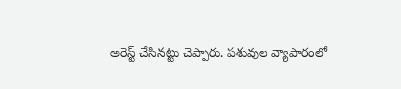అరెస్ట్ చేసినట్టు చెప్పారు. పశువుల వ్యాపారంలో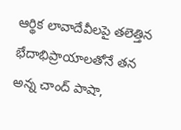ఆర్థిక లావాదేవీలపై తలెత్తిన భేదాభిప్రాయాలతోనే తన అన్న చాంద్ పాషా,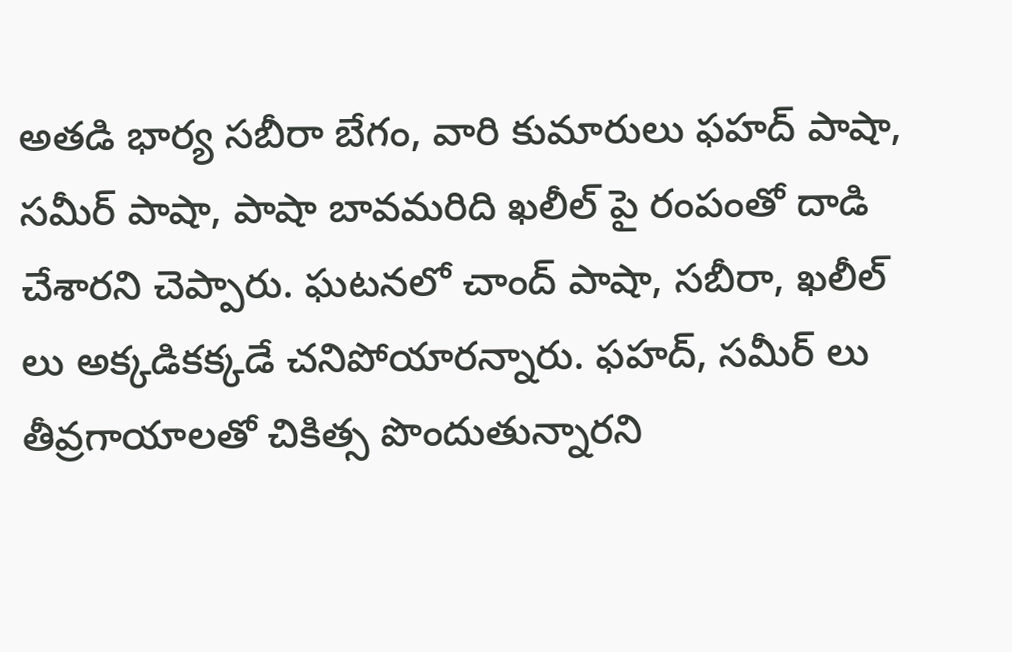అతడి భార్య సబీరా బేగం, వారి కుమారులు ఫహద్ పాషా, సమీర్ పాషా, పాషా బావమరిది ఖలీల్ పై రంపంతో దాడి చేశారని చెప్పారు. ఘటనలో చాంద్ పాషా, సబీరా, ఖలీల్ లు అక్కడికక్కడే చనిపోయారన్నారు. ఫహద్, సమీర్ లు తీవ్రగాయాలతో చికిత్స పొందుతున్నారని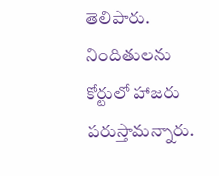తెలిపారు. నిందితులను కోర్టులో హాజరు పరుస్తామన్నారు.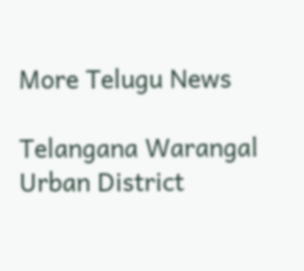More Telugu News

Telangana Warangal Urban District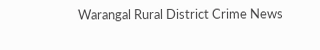Warangal Rural District Crime News